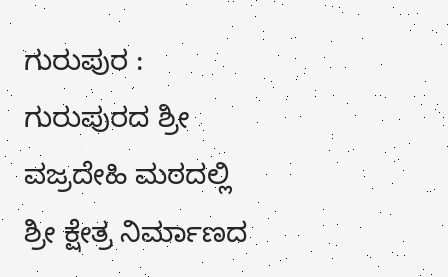ಗುರುಪುರ : ಗುರುಪುರದ ಶ್ರೀ ವಜ್ರದೇಹಿ ಮಠದಲ್ಲಿ ಶ್ರೀ ಕ್ಷೇತ್ರ ನಿರ್ಮಾಣದ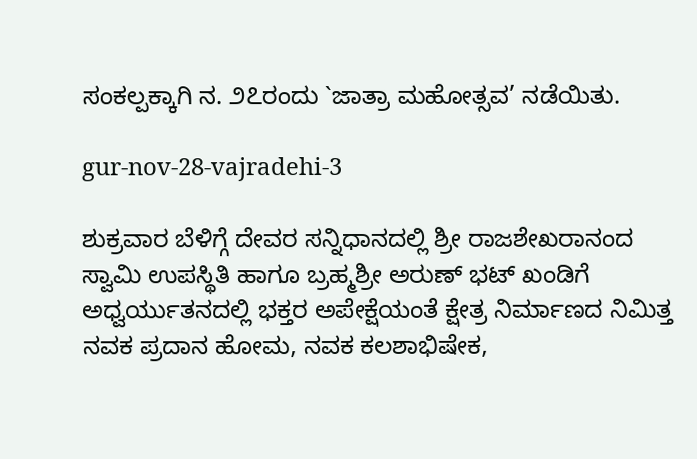ಸಂಕಲ್ಪಕ್ಕಾಗಿ ನ. ೨೭ರಂದು `ಜಾತ್ರಾ ಮಹೋತ್ಸವ’ ನಡೆಯಿತು.

gur-nov-28-vajradehi-3

ಶುಕ್ರವಾರ ಬೆಳಿಗ್ಗೆ ದೇವರ ಸನ್ನಿಧಾನದಲ್ಲಿ ಶ್ರೀ ರಾಜಶೇಖರಾನಂದ ಸ್ವಾಮಿ ಉಪಸ್ಥಿತಿ ಹಾಗೂ ಬ್ರಹ್ಮಶ್ರೀ ಅರುಣ್ ಭಟ್ ಖಂಡಿಗೆ ಅಧ್ವರ್ಯುತನದಲ್ಲಿ ಭಕ್ತರ ಅಪೇಕ್ಷೆಯಂತೆ ಕ್ಷೇತ್ರ ನಿರ್ಮಾಣದ ನಿಮಿತ್ತ ನವಕ ಪ್ರದಾನ ಹೋಮ, ನವಕ ಕಲಶಾಭಿಷೇಕ,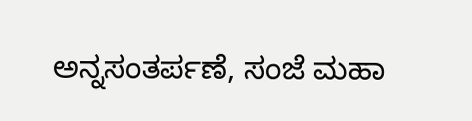ಅನ್ನಸಂತರ್ಪಣೆ, ಸಂಜೆ ಮಹಾ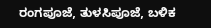ರಂಗಪೂಜೆ, ತುಳಸಿಪೂಜೆ, ಬಳಿಕ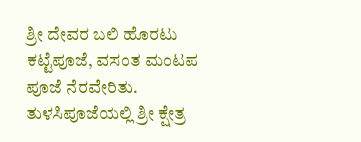ಶ್ರೀ ದೇವರ ಬಲಿ ಹೊರಟು ಕಟ್ಟೆಪೂಜೆ, ವಸಂತ ಮಂಟಪ ಪೂಜೆ ನೆರವೇರಿತು. ತುಳಸಿಪೂಜೆಯಲ್ಲಿ ಶ್ರೀ ಕ್ಷೇತ್ರ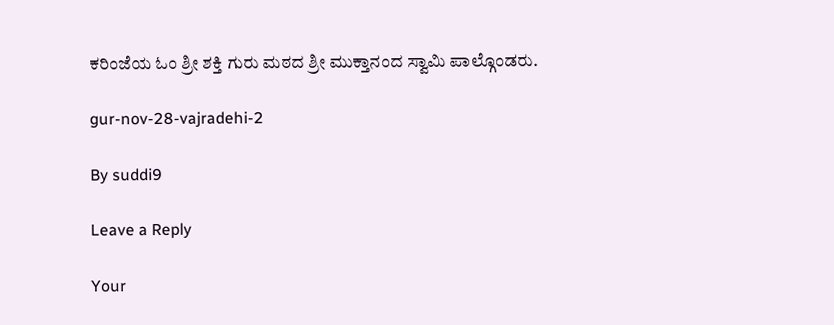ಕರಿಂಜೆಯ ಓಂ ಶ್ರೀ ಶಕ್ತಿ ಗುರು ಮಠದ ಶ್ರೀ ಮುಕ್ತಾನಂದ ಸ್ವಾಮಿ ಪಾಲ್ಗೊಂಡರು.

gur-nov-28-vajradehi-2

By suddi9

Leave a Reply

Your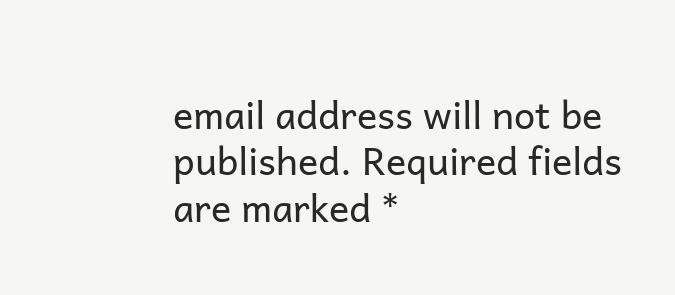email address will not be published. Required fields are marked *